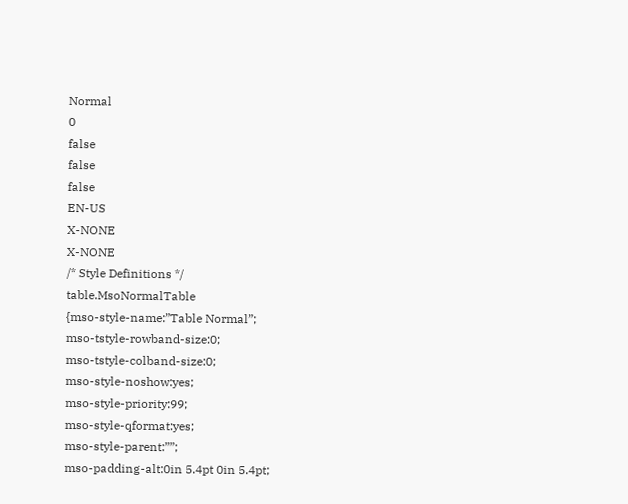Normal
0
false
false
false
EN-US
X-NONE
X-NONE
/* Style Definitions */
table.MsoNormalTable
{mso-style-name:”Table Normal”;
mso-tstyle-rowband-size:0;
mso-tstyle-colband-size:0;
mso-style-noshow:yes;
mso-style-priority:99;
mso-style-qformat:yes;
mso-style-parent:””;
mso-padding-alt:0in 5.4pt 0in 5.4pt;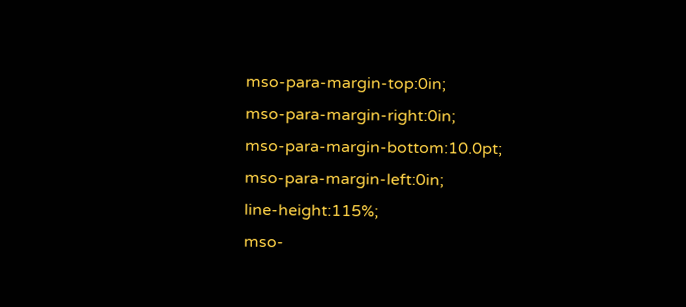mso-para-margin-top:0in;
mso-para-margin-right:0in;
mso-para-margin-bottom:10.0pt;
mso-para-margin-left:0in;
line-height:115%;
mso-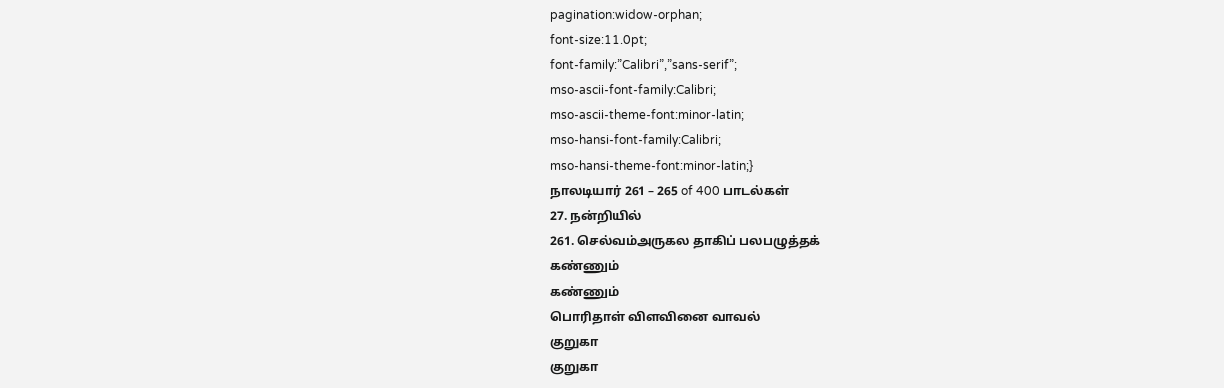pagination:widow-orphan;
font-size:11.0pt;
font-family:”Calibri”,”sans-serif”;
mso-ascii-font-family:Calibri;
mso-ascii-theme-font:minor-latin;
mso-hansi-font-family:Calibri;
mso-hansi-theme-font:minor-latin;}
நாலடியார் 261 – 265 of 400 பாடல்கள்
27. நன்றியில்
261. செல்வம்அருகல தாகிப் பலபழுத்தக்
கண்ணும்
கண்ணும்
பொரிதாள் விளவினை வாவல்
குறுகா
குறுகா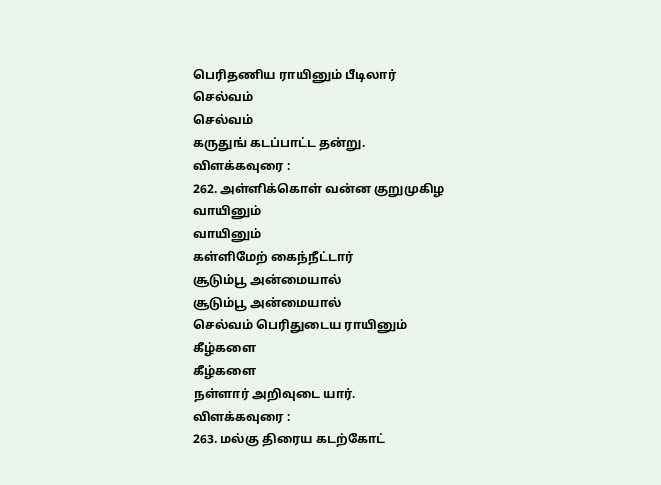பெரிதணிய ராயினும் பீடிலார்
செல்வம்
செல்வம்
கருதுங் கடப்பாட்ட தன்று.
விளக்கவுரை :
262. அள்ளிக்கொள் வன்ன குறுமுகிழ
வாயினும்
வாயினும்
கள்ளிமேற் கைந்நீட்டார்
சூடும்பூ அன்மையால்
சூடும்பூ அன்மையால்
செல்வம் பெரிதுடைய ராயினும்
கீழ்களை
கீழ்களை
நள்ளார் அறிவுடை யார்.
விளக்கவுரை :
263. மல்கு திரைய கடற்கோட்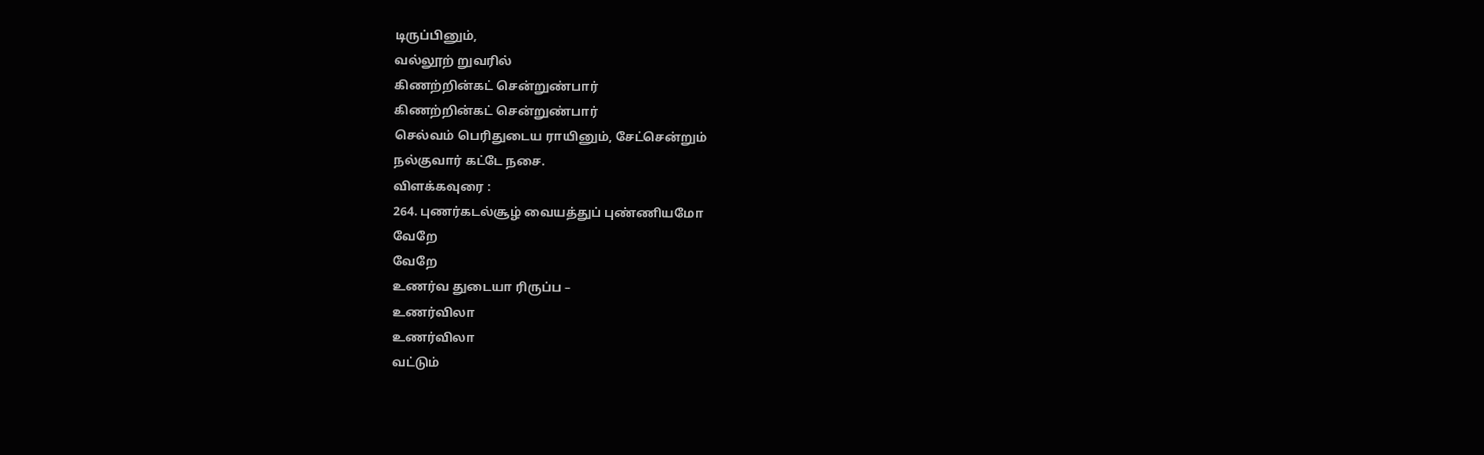டிருப்பினும்,
வல்லூற் றுவரில்
கிணற்றின்கட் சென்றுண்பார்
கிணற்றின்கட் சென்றுண்பார்
செல்வம் பெரிதுடைய ராயினும், சேட்சென்றும்
நல்குவார் கட்டே நசை.
விளக்கவுரை :
264. புணர்கடல்சூழ் வையத்துப் புண்ணியமோ
வேறே
வேறே
உணர்வ துடையா ரிருப்ப –
உணர்விலா
உணர்விலா
வட்டும்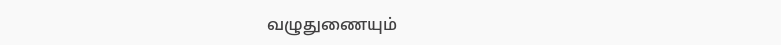வழுதுணையும்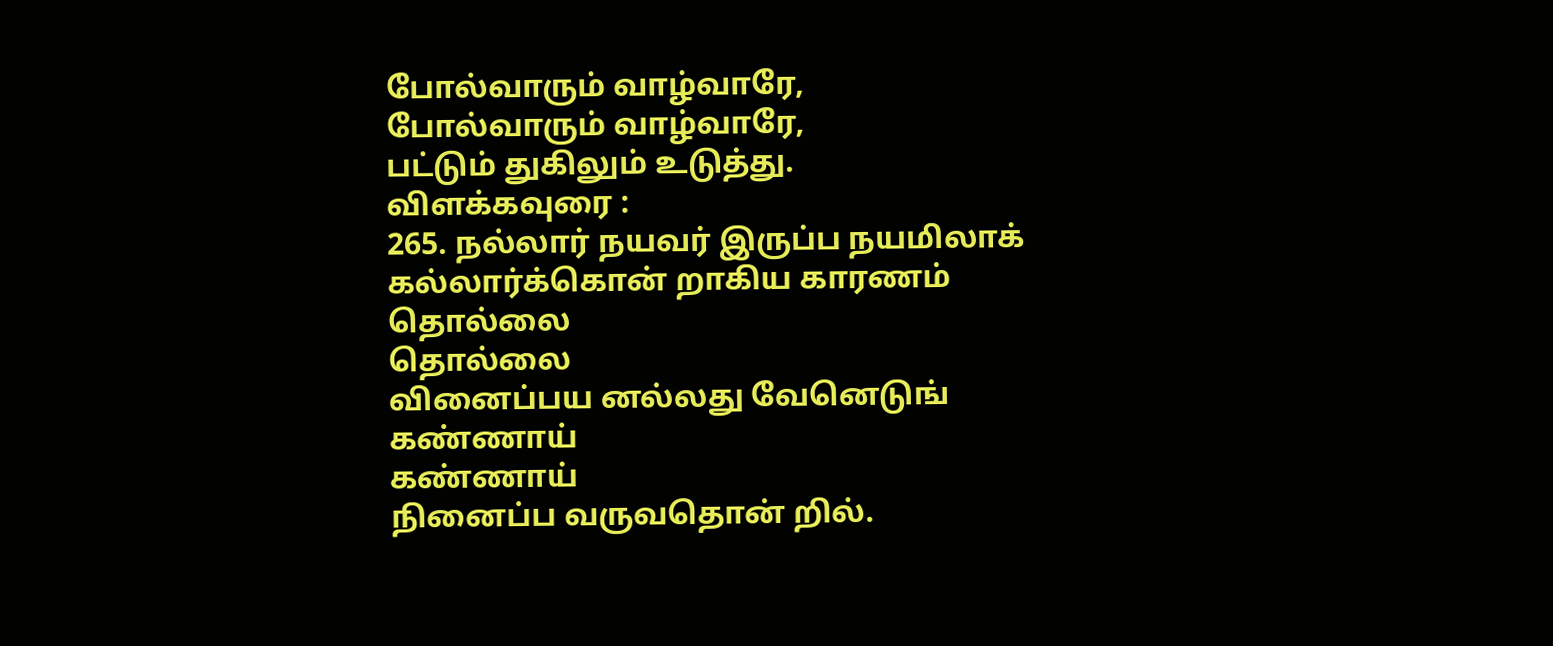போல்வாரும் வாழ்வாரே,
போல்வாரும் வாழ்வாரே,
பட்டும் துகிலும் உடுத்து.
விளக்கவுரை :
265. நல்லார் நயவர் இருப்ப நயமிலாக்
கல்லார்க்கொன் றாகிய காரணம்
தொல்லை
தொல்லை
வினைப்பய னல்லது வேனெடுங்
கண்ணாய்
கண்ணாய்
நினைப்ப வருவதொன் றில்.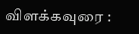விளக்கவுரை :